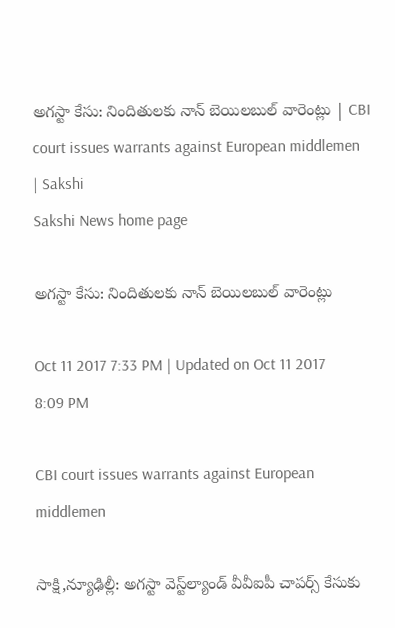అగస్టా కేసు: నిందితులకు నాన్‌ బెయిలబుల్‌ వారెంట్లు | CBI court issues warrants against European middlemen  | Sakshi
Sakshi News home page

అగస్టా కేసు: నిందితులకు నాన్‌ బెయిలబుల్‌ వారెంట్లు

Oct 11 2017 7:33 PM | Updated on Oct 11 2017 8:09 PM

CBI court issues warrants against European middlemen

సాక్షి,న్యూఢిల్లీ: అగస్టా వెస్ట్‌ల్యాండ్‌ వీవీఐపీ చాపర్స్‌ కేసుకు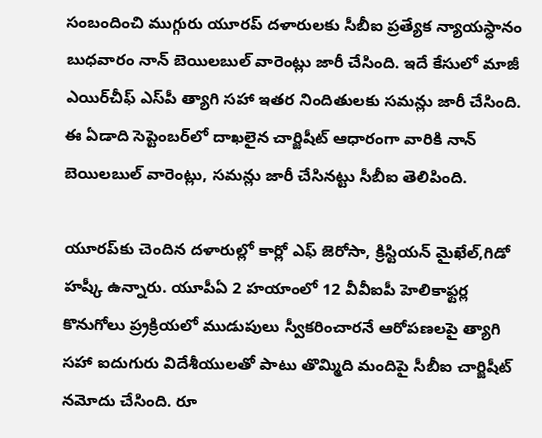సంబందించి ముగ్గురు యూరప్‌ దళారులకు సీబీఐ ప్రత్యేక న్యాయస్ధానం బుధవారం నాన్‌ బెయిలబుల్‌ వారెంట్లు జారీ చేసింది. ఇదే కేసులో మాజీ ఎయిర్‌చీఫ్‌ ఎస్‌పీ త్యాగి సహా ఇతర నిందితులకు సమన్లు జారీ చేసింది. ఈ ఏడాది సెప్టెంబర్‌లో దాఖలైన చార్జిషీట్‌ ఆధారంగా వారికి నాన్‌ బెయిలబుల్‌ వారెంట్లు, సమన్లు జారీ చేసినట్టు సీబీఐ తెలిపింది.

యూరప్‌కు చెందిన దళారుల్లో కార్లో ఎఫ్‌ జెరోసా, క్రిస్టియన్‌ మైఖేల్‌,గిడో హష్కీ ఉన్నారు. యూపీఏ 2 హయాంలో 12 వీవీఐపీ హెలికాఫ్టర్ల కొనుగోలు ప్ర్రక్రియలో ముడుపులు స్వీకరించారనే ఆరోపణలపై త్యాగి సహా ఐదుగురు విదేశీయులతో పాటు తొమ్మిది మందిపై సీబీఐ చార్జిషీట్‌ నమోదు చేసింది. రూ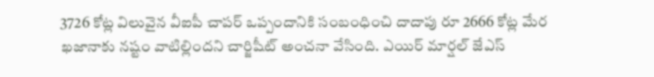3726 కోట్ల విలువైన వీఐపీ చాపర్‌ ఒప్పందానికి సంబంధించి దాదాపు రూ 2666 కోట్ల మేర ఖజానాకు నష్టం వాటిల్లిందని చార్జిషీట్‌ అంచనా వేసింది. ఎయిర్‌ మార్షల్‌ జేఎస్‌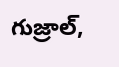గుజ్రాల్‌,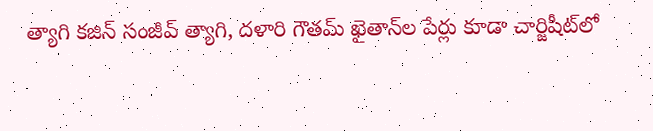త్యాగి కజిన్‌ సంజీవ్‌ త్యాగి, దళారి గౌతమ్‌ ఖైతాన్‌ల పేర్లు కూడా చార్జిషీట్‌లో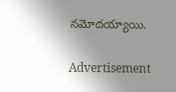నమోదయ్యాయి.

Advertisement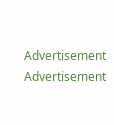Advertisement
Advertisement